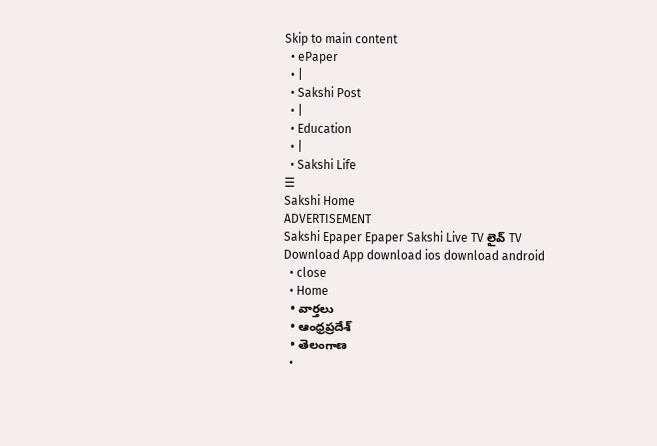Skip to main content
  • ePaper
  • |
  • Sakshi Post
  • |
  • Education
  • |
  • Sakshi Life
☰
Sakshi Home
ADVERTISEMENT
Sakshi Epaper Epaper Sakshi Live TV లైవ్ TV
Download App download ios download android
  • close
  • Home
  • వార్తలు
  • ఆంధ్రప్రదేశ్
  • తెలంగాణ
  •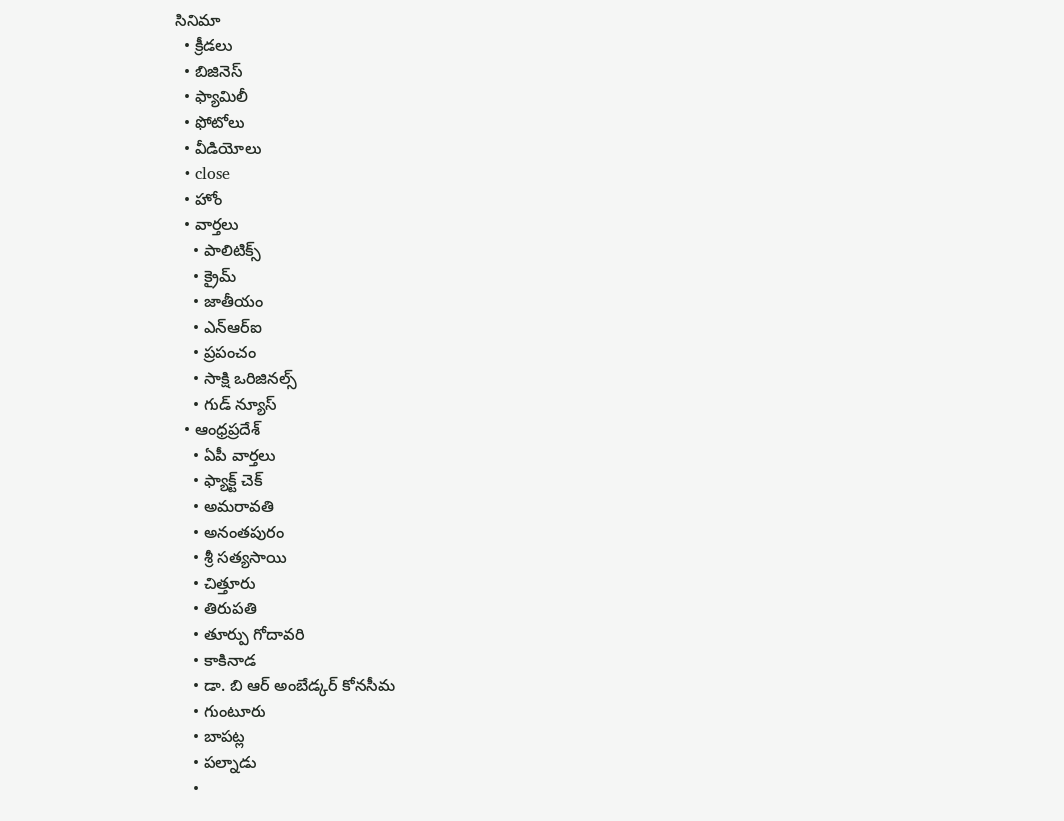సినిమా
  • క్రీడలు
  • బిజినెస్
  • ఫ్యామిలీ
  • ఫోటోలు
  • వీడియోలు
  • close
  • హోం
  • వార్తలు
    • పాలిటిక్స్
    • క్రైమ్
    • జాతీయం
    • ఎన్‌ఆర్‌ఐ
    • ప్రపంచం
    • సాక్షి ఒరిజినల్స్
    • గుడ్ న్యూస్
  • ఆంధ్రప్రదేశ్
    • ఏపీ వార్తలు
    • ఫ్యాక్ట్ చెక్
    • అమరావతి
    • అనంతపురం
    • శ్రీ సత్యసాయి
    • చిత్తూరు
    • తిరుపతి
    • తూర్పు గోదావరి
    • కాకినాడ
    • డా. బి ఆర్‌ అంబేడ్కర్‌ కోనసీమ
    • గుంటూరు
    • బాపట్ల
    • పల్నాడు
    •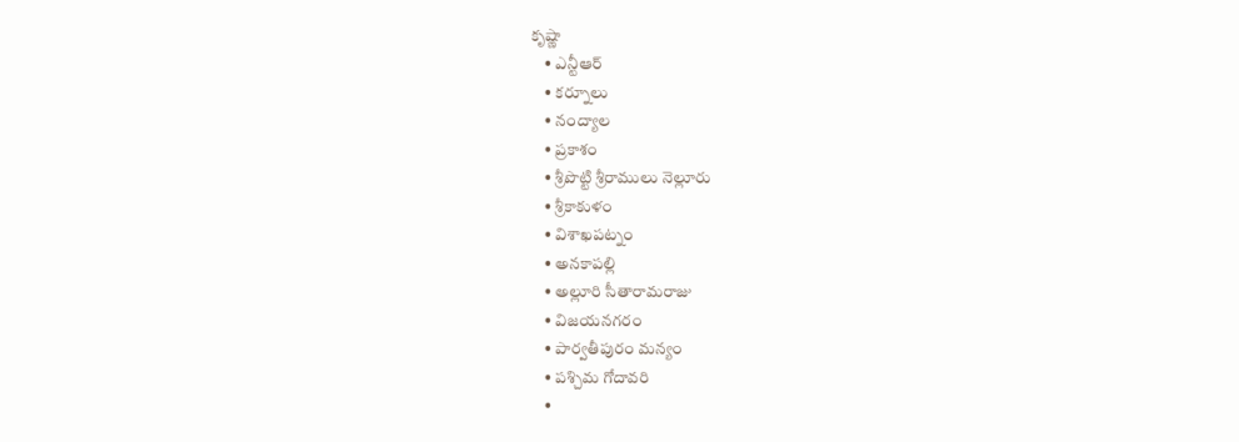కృష్ణా
    • ఎన్టీఆర్
    • కర్నూలు
    • నంద్యాల
    • ప్రకాశం
    • శ్రీపొట్టి శ్రీరాములు నెల్లూరు
    • శ్రీకాకుళం
    • విశాఖపట్నం
    • అనకాపల్లి
    • అల్లూరి సీతారామరాజు
    • విజయనగరం
    • పార్వతీపురం మన్యం
    • పశ్చిమ గోదావరి
    •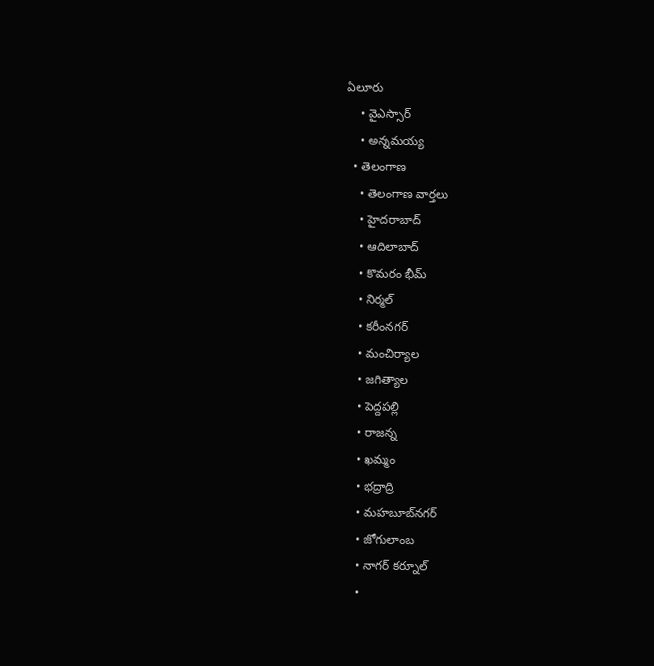ఏలూరు
    • వైఎస్సార్
    • అన్నమయ్య
  • తెలంగాణ
    • తెలంగాణ వార్తలు
    • హైదరాబాద్
    • ఆదిలాబాద్
    • కొమరం భీమ్
    • నిర్మల్
    • కరీంనగర్
    • మంచిర్యాల
    • జగిత్యాల
    • పెద్దపల్లి
    • రాజన్న
    • ఖమ్మం
    • భద్రాద్రి
    • మహబూబ్‌నగర్
    • జోగులాంబ
    • నాగర్ కర్నూల్
    •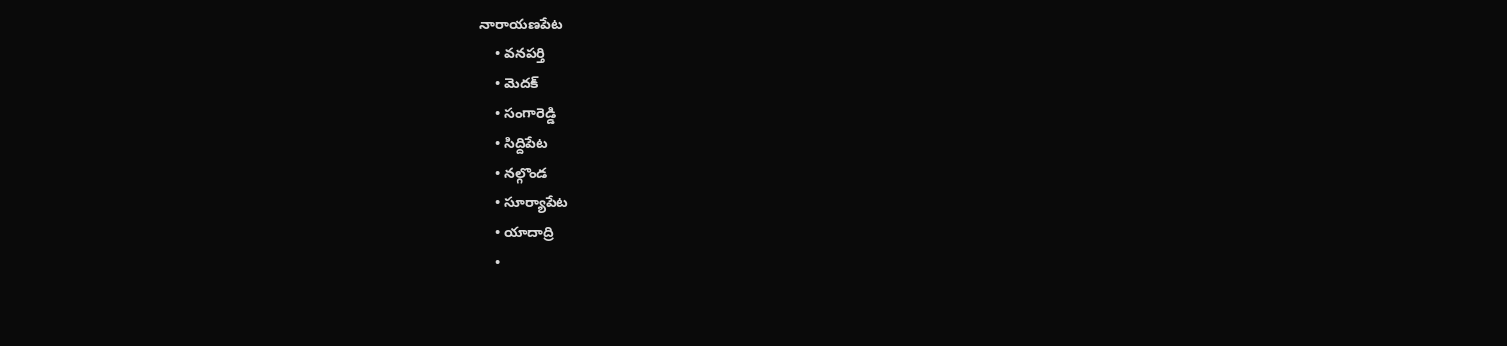నారాయణపేట
    • వనపర్తి
    • మెదక్
    • సంగారెడ్డి
    • సిద్దిపేట
    • నల్గొండ
    • సూర్యాపేట
    • యాదాద్రి
    •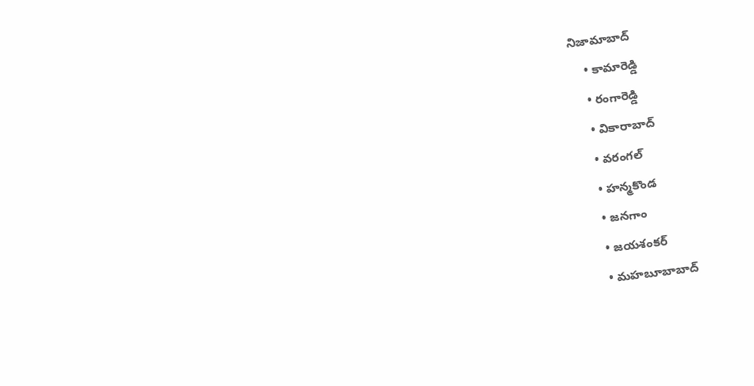నిజామాబాద్
    • కామారెడ్డి
    • రంగారెడ్డి
    • వికారాబాద్
    • వరంగల్
    • హన్మకొండ
    • జనగాం
    • జయశంకర్
    • మహబూబాబాద్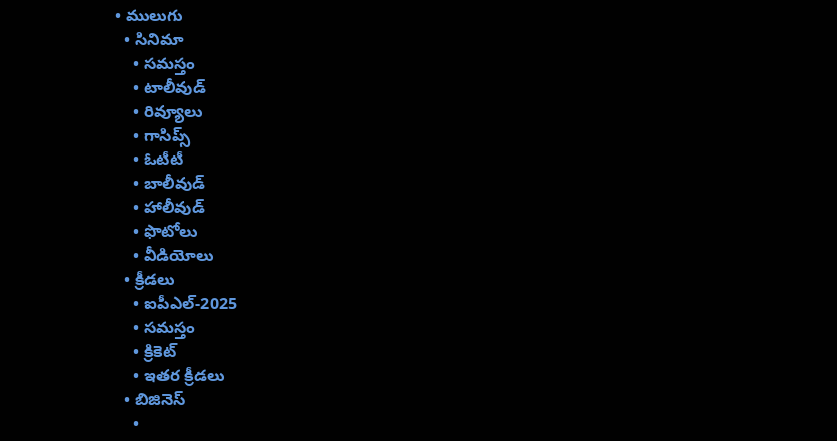• ములుగు
  • సినిమా
    • సమస్తం
    • టాలీవుడ్
    • రివ్యూలు
    • గాసిప్స్
    • ఓటీటీ
    • బాలీవుడ్
    • హాలీవుడ్
    • ఫొటోలు
    • వీడియోలు
  • క్రీడలు
    • ఐపీఎల్‌-2025
    • సమస్తం
    • క్రికెట్
    • ఇతర క్రీడలు
  • బిజినెస్
    •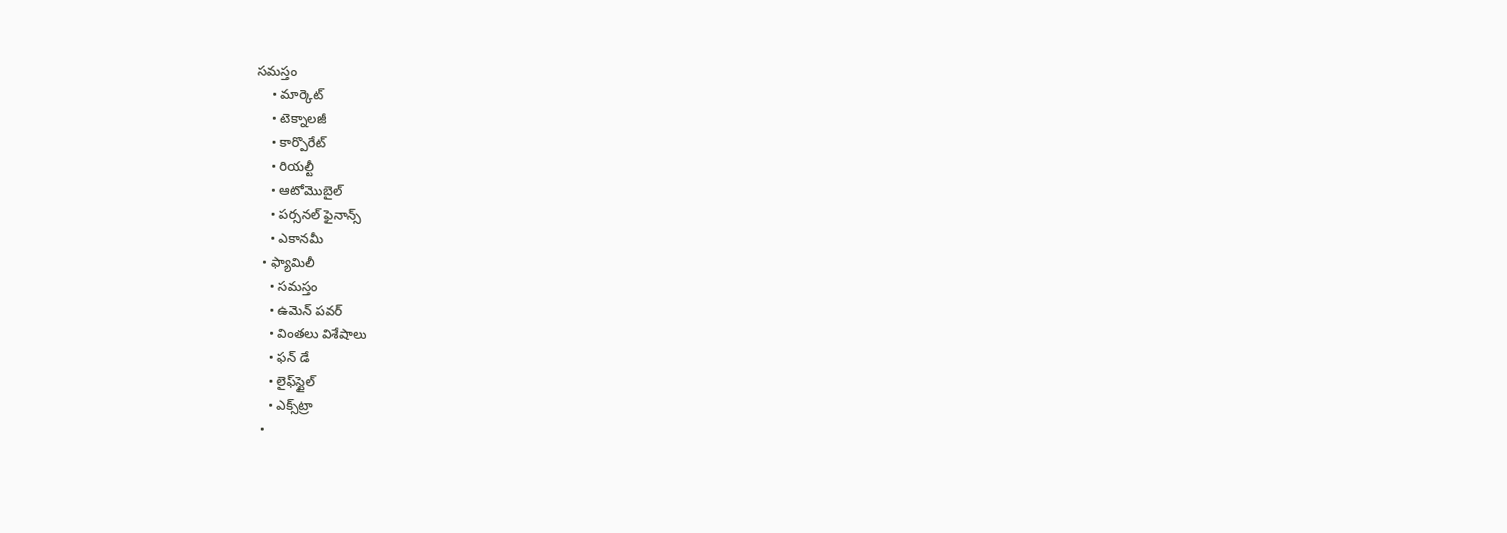సమస్తం
    • మార్కెట్
    • టెక్నాలజీ
    • కార్పొరేట్
    • రియల్టీ
    • ఆటోమొబైల్
    • పర్సనల్‌ ఫైనాన్స్‌
    • ఎకానమీ
  • ఫ్యామిలీ
    • సమస్తం
    • ఉమెన్‌ పవర్‌
    • వింతలు విశేషాలు
    • ఫన్ డే
    • లైఫ్‌స్టైల్‌
    • ఎక్స్‌ట్రా
  •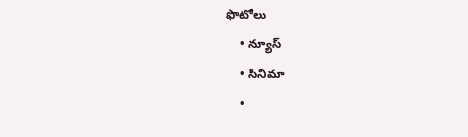ఫొటోలు
    • న్యూస్
    • సినిమా
    •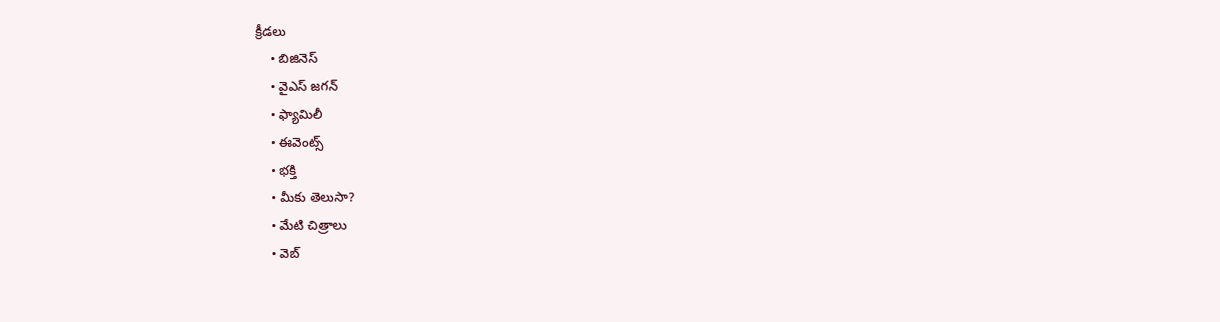క్రీడలు
    • బిజినెస్
    • వైఎస్‌ జగన్‌
    • ఫ్యామిలీ
    • ఈవెంట్స్
    • భక్తి
    • మీకు తెలుసా?
    • మేటి చిత్రాలు
    • వెబ్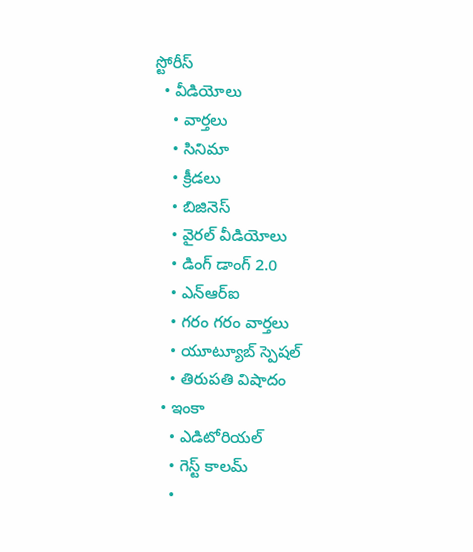స్టోరీస్
  • వీడియోలు
    • వార్తలు
    • సినిమా
    • క్రీడలు
    • బిజినెస్
    • వైరల్ వీడియోలు
    • డింగ్ డాంగ్ 2.0
    • ఎన్‌ఆర్‌ఐ
    • గరం గరం వార్తలు
    • యూట్యూబ్ స్పెష‌ల్‌
    • తిరుప‌తి విషాదం
  • ఇంకా
    • ఎడిటోరియల్
    • గెస్ట్ కాలమ్
    •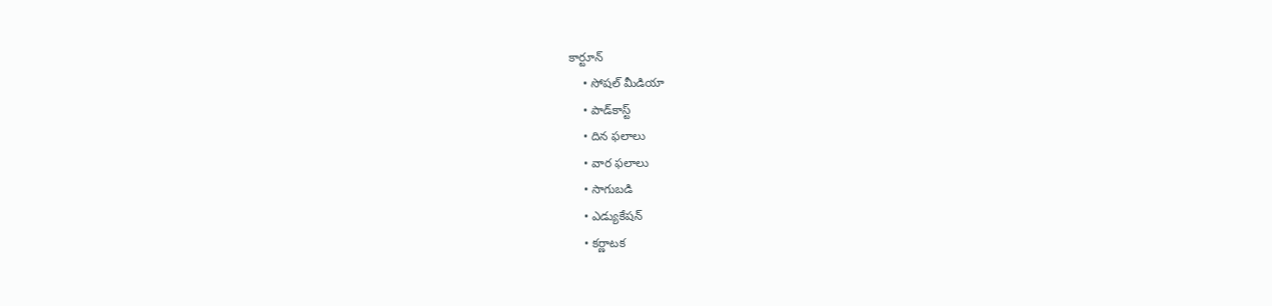కార్టూన్
    • సోషల్ మీడియా
    • పాడ్‌కాస్ట్‌
    • దిన ఫలాలు
    • వార ఫలాలు
    • సాగుబడి
    • ఎడ్యుకేషన్
    • కర్ణాటక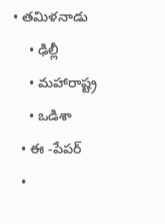• తమిళనాడు
    • ఢిల్లీ
    • మహారాష్ట్ర
    • ఒడిశా
  • ఈ -పేపర్
  •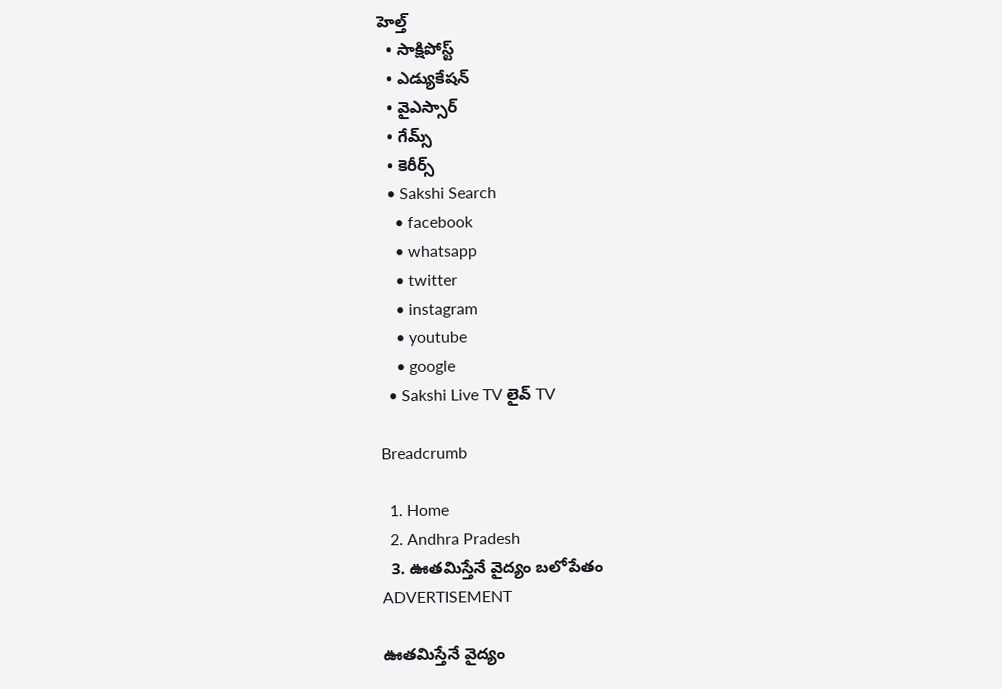హెల్త్‌
  • సాక్షిపోస్ట్
  • ఎడ్యుకేషన్
  • వైఎస్సార్‌
  • గేమ్స్
  • కెరీర్స్
  • Sakshi Search
    • facebook
    • whatsapp
    • twitter
    • instagram
    • youtube
    • google
  • Sakshi Live TV లైవ్ TV

Breadcrumb

  1. Home
  2. Andhra Pradesh
  3. ఊతమిస్తేనే వైద్యం బలోపేతం
ADVERTISEMENT

ఊతమిస్తేనే వైద్యం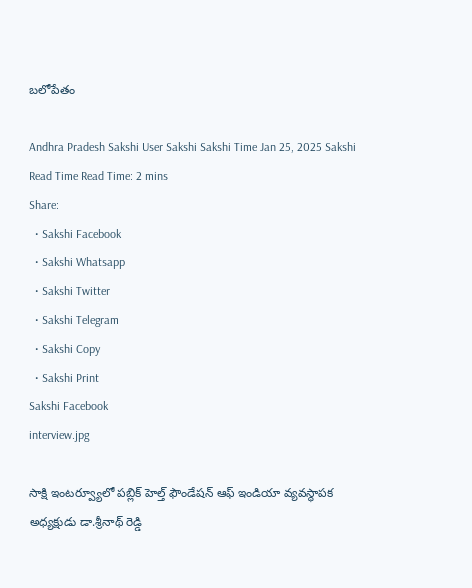బలోపేతం

Andhra Pradesh Sakshi User Sakshi Sakshi Time Jan 25, 2025 Sakshi Read Time Read Time: 2 mins
Share:
  • Sakshi Facebook
  • Sakshi Whatsapp
  • Sakshi Twitter
  • Sakshi Telegram
  • Sakshi Copy
  • Sakshi Print
Sakshi Facebook
interview.jpg

సాక్షి ఇంటర్వ్యూలో పబ్లిక్‌ హెల్త్‌ ఫౌండేషన్‌ ఆఫ్‌ ఇండియా వ్యవస్థాపక అధ్యక్షుడు డా.శ్రీనాథ్‌ రెడ్డి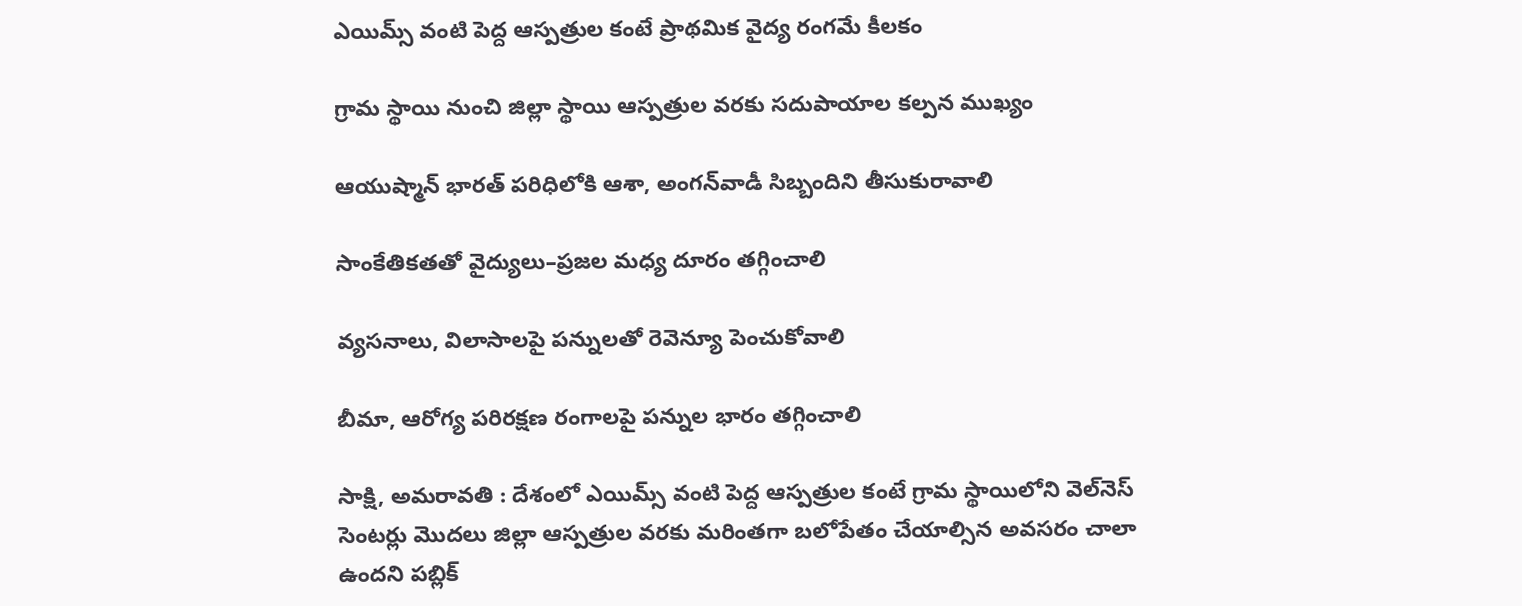ఎయిమ్స్‌ వంటి పెద్ద ఆస్పత్రుల కంటే ప్రాథమిక వైద్య రంగమే కీలకం

గ్రామ స్థాయి నుంచి జిల్లా స్థాయి ఆస్పత్రుల వరకు సదుపాయాల కల్పన ముఖ్యం

ఆయుష్మాన్‌ భారత్‌ పరిధిలోకి ఆశా, అంగన్‌వాడీ సిబ్బందిని తీసుకురావాలి

సాంకేతికతతో వైద్యులు–ప్రజల మధ్య దూరం తగ్గించాలి

వ్యసనాలు, విలాసాలపై పన్నులతో రెవెన్యూ పెంచుకోవాలి

బీమా, ఆరోగ్య పరిరక్షణ రంగాలపై పన్నుల భారం తగ్గించాలి

సాక్షి, అమరావతి : దేశంలో ఎయిమ్స్‌ వంటి పెద్ద ఆస్పత్రుల కంటే గ్రామ స్థాయిలోని వెల్‌నెస్‌ సెంటర్లు మొదలు జిల్లా ఆస్పత్రుల వరకు మరింతగా బలోపేతం చేయాల్సిన అవసరం చాలా ఉందని పబ్లిక్‌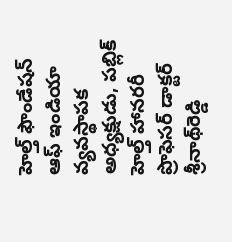హెల్త్‌ ఫౌండేషన్‌ ఆఫ్‌ ఇండియా వ్యవస్థాపక అధ్యక్షుడు, పబ్లిక్‌ హెల్త్‌ హానరరీ ప్రొఫెసర్‌ డాక్టర్‌ శ్రీనాథ్‌రెడ్డి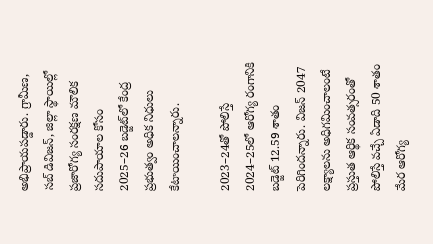అభిప్రాయపడ్డారు. గ్రామీణ, సబ్‌ డివిజన్, జిల్లా స్థాయిల్లో ప్రజారోగ్య సంరక్షణ మౌలిక సదుపాయాల కోసం 2025–26 బడ్జెట్‌లో కేంద్ర ప్రభుత్వం అధిక నిధులు కేటాయించాలన్నారు.

2023–24తో పోలిస్తే 2024–25లో ఆరోగ్య రంగానికి బడ్జెట్‌ 12.59 శాతం పెరిగిందన్నారు. విజన్‌ 2047 లక్ష్యాలను అధిగమించాలంటే ప్రస్తుత ఆర్థిక సంవత్సరంతో పోలిస్తే వచ్చే ఏడాది 50 శాతం మేర ఆరోగ్య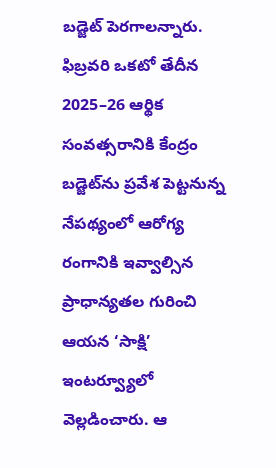బడ్జెట్‌ పెరగాలన్నారు. ఫిబ్రవరి ఒకటో తేదీన 2025–26 ఆర్థిక సంవత్సరానికి కేంద్రం బడ్జెట్‌ను ప్రవేశ పెట్టనున్న నేపథ్యంలో ఆరోగ్య రంగానికి ఇవ్వాల్సిన ప్రాధాన్యతల గురించి ఆయన ‘సాక్షి’ ఇంటర్వ్యూలో వెల్లడించారు. ఆ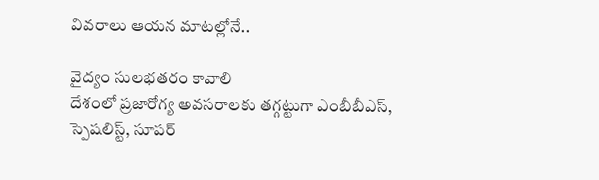వివరాలు ఆయన మాటల్లోనే..

వైద్యం సులభతరం కావాలి
దేశంలో ప్రజారోగ్య అవసరాలకు తగ్గట్టుగా ఎంబీబీఎస్, స్పెషలిస్ట్, సూపర్‌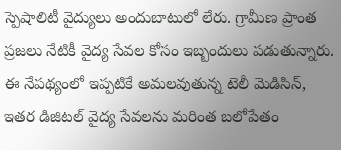స్పెషాలిటీ వైద్యులు అందుబాటులో లేరు. గ్రామీణ ప్రాంత ప్రజలు నేటికీ వైద్య సేవల కోసం ఇబ్బందులు పడుతున్నారు. ఈ నేపథ్యంలో ఇప్పటికే అమలవుతున్న టెలీ మెడిసిన్, ఇతర డిజిటల్‌ వైద్య సేవలను మరింత బలోపేతం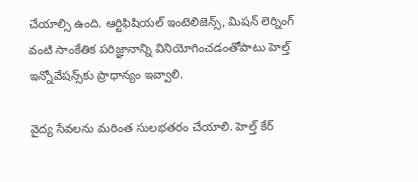చేయాల్సి ఉంది. ఆర్టిఫిషియల్‌ ఇంటెలిజెన్స్, మిషన్‌ లెర్నింగ్‌ వంటి సాంకేతిక పరిజ్ఞానాన్ని వినియోగించడంతోపాటు హెల్త్‌ ఇన్నోవేషన్స్‌కు ప్రాధాన్యం ఇవ్వాలి.

వైద్య సేవలను మరింత సులభతరం చేయాలి. హెల్త్‌ కేర్‌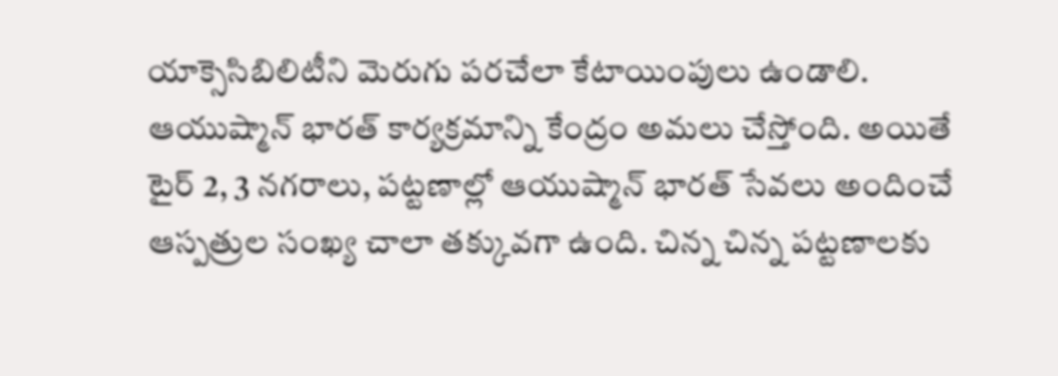యాక్సెసిబిలిటీని మెరుగు పరచేలా కేటాయింపులు ఉండాలి. ఆయుష్మాన్‌ భారత్‌ కార్యక్రమాన్ని కేంద్రం అమలు చేస్తోంది. అయితే టైర్‌ 2, 3 నగరాలు, పట్టణాల్లో ఆయుష్మాన్‌ భారత్‌ సేవలు అందించే ఆస్పత్రుల సంఖ్య చాలా తక్కువగా ఉంది. చిన్న చిన్న పట్టణాలకు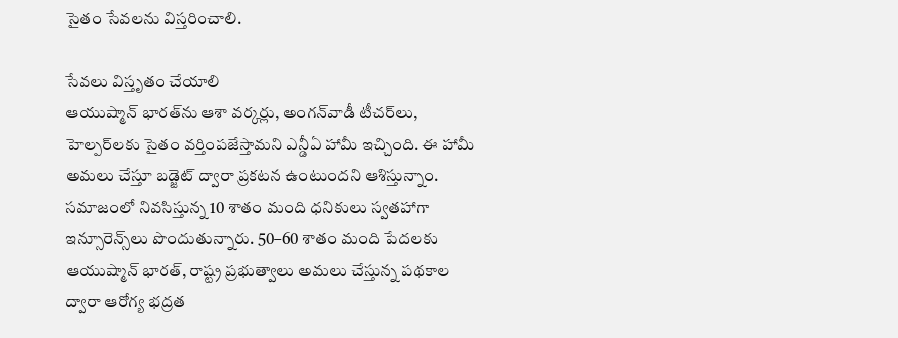సైతం సేవలను విస్తరించాలి.

సేవలు విస్తృతం చేయాలి
ఆయుష్మాన్‌ భారత్‌ను ఆశా వర్కర్లు, అంగన్‌వాడీ టీచర్‌లు, హెల్పర్‌లకు సైతం వర్తింపజేస్తామని ఎన్డీఏ హామీ ఇచ్చింది. ఈ హామీ అమలు చేస్తూ బడ్జెట్‌ ద్వారా ప్రకటన ఉంటుందని ఆశిస్తున్నాం. సమాజంలో నివసిస్తున్న 10 శాతం మంది ధనికులు స్వతహాగా ఇన్సూరెన్స్‌లు పొందుతున్నారు. 50–60 శాతం మంది పేదలకు ఆయుష్మాన్‌ భారత్, రాష్ట్ర ప్రభుత్వాలు అమలు చేస్తున్న పథకాల ద్వారా ఆరోగ్య భద్రత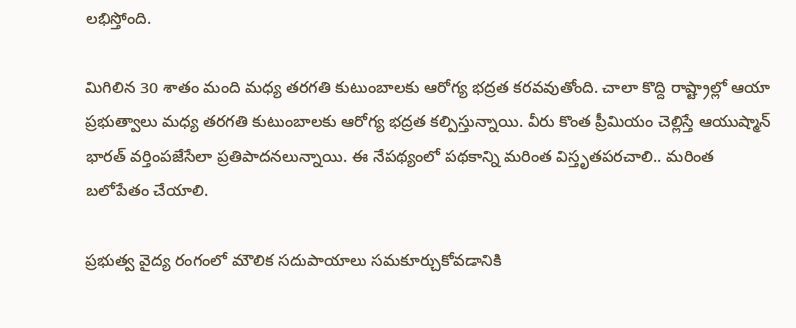లభిస్తోంది.

మిగిలిన 30 శాతం మంది మధ్య తరగతి కుటుంబాలకు ఆరోగ్య భద్రత కరవవుతోంది. చాలా కొద్ది రాష్ట్రాల్లో ఆయా ప్రభుత్వాలు మధ్య తరగతి కుటుంబాలకు ఆరోగ్య భద్రత కల్పిస్తున్నాయి. వీరు కొంత ప్రీమియం చెల్లిస్తే ఆయుష్మాన్‌ భారత్‌ వర్తింపజేసేలా ప్రతిపాదనలున్నాయి. ఈ నేపథ్యంలో పథకాన్ని మరింత విస్తృతపరచాలి.. మరింత బలోపేతం చేయాలి.

ప్రభుత్వ వైద్య రంగంలో మౌలిక సదుపాయాలు సమకూర్చుకోవడానికి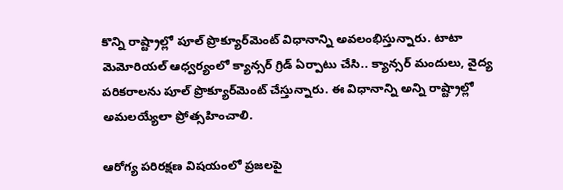కొన్ని రాష్ట్రాల్లో పూల్‌ ప్రొక్యూర్‌మెంట్‌ విధానాన్ని అవలంభిస్తున్నారు. టాటా మెమోరియల్‌ ఆధ్వర్యంలో క్యాన్సర్‌ గ్రిడ్‌ ఏర్పాటు చేసి.. క్యాన్సర్‌ మందులు, వైద్య పరికరాలను పూల్‌ ప్రొక్యూర్‌మెంట్‌ చేస్తున్నారు. ఈ విధానాన్ని అన్ని రాష్ట్రాల్లో అమలయ్యేలా ప్రోత్సహించాలి.

ఆరోగ్య పరిరక్షణ విషయంలో ప్రజలపై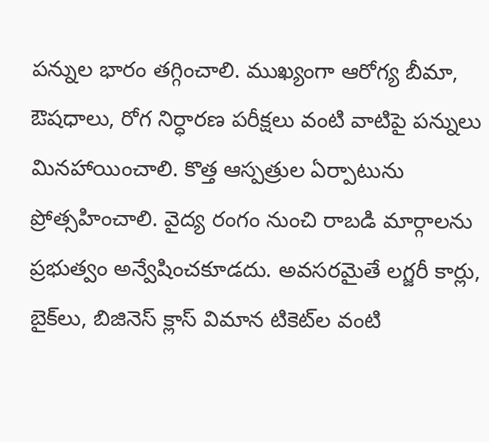పన్నుల భారం తగ్గించాలి. ముఖ్యంగా ఆరోగ్య బీమా, ఔషధాలు, రోగ నిర్ధారణ పరీక్షలు వంటి వాటిపై పన్నులు మినహాయించాలి. కొత్త ఆస్పత్రుల ఏర్పాటును ప్రోత్సహించాలి. వైద్య రంగం నుంచి రాబడి మార్గాలను ప్రభుత్వం అన్వేషించకూడదు. అవసరమైతే లగ్జరీ కార్లు, బైక్‌లు, బిజినెస్‌ క్లాస్‌ విమాన టికెట్‌ల వంటి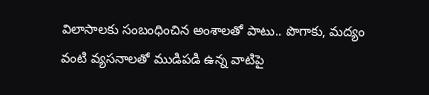విలాసాలకు సంబంధించిన అంశాలతో పాటు.. పొగాకు, మద్యం వంటి వ్యసనాలతో ముడిపడి ఉన్న వాటిపై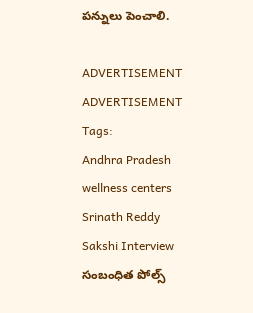పన్నులు పెంచాలి.

ADVERTISEMENT
ADVERTISEMENT
Tags:
Andhra Pradesh
wellness centers
Srinath Reddy
Sakshi Interview
సంబంధిత పోల్స్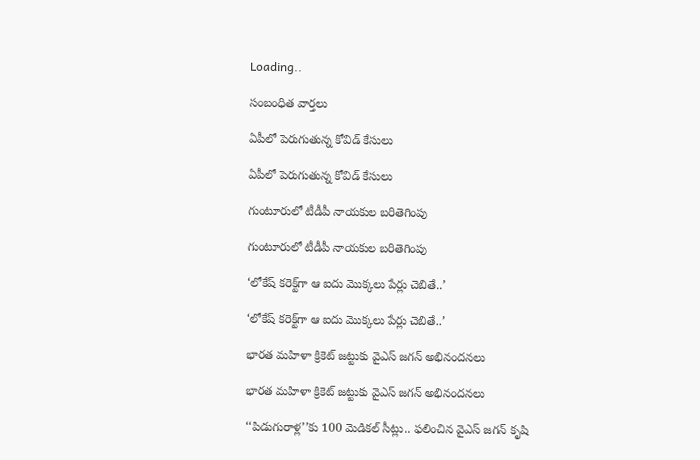Loading..

సంబంధిత వార్తలు

ఏపీలో పెరుగుతున్న కోవిడ్‌ కేసులు

ఏపీలో పెరుగుతున్న కోవిడ్‌ కేసులు

గుంటూరులో టీడీపీ నాయకుల బరితెగింపు

గుంటూరులో టీడీపీ నాయకుల బరితెగింపు

‘లోకేష్‌ కరెక్ట్‌గా ఆ ఐదు మొక్కలు పేర్లు చెబితే..’

‘లోకేష్‌ కరెక్ట్‌గా ఆ ఐదు మొక్కలు పేర్లు చెబితే..’

భారత మహిళా క్రికెట్‌ జట్టుకు వైఎస్‌ జగన్‌ అభినందనలు

భారత మహిళా క్రికెట్‌ జట్టుకు వైఎస్‌ జగన్‌ అభినందనలు

‘‘పిడుగురాళ్ల’’కు 100 మెడికల్‌ సీట్లు.. ఫలించిన వైఎస్‌ జగన్‌ కృషి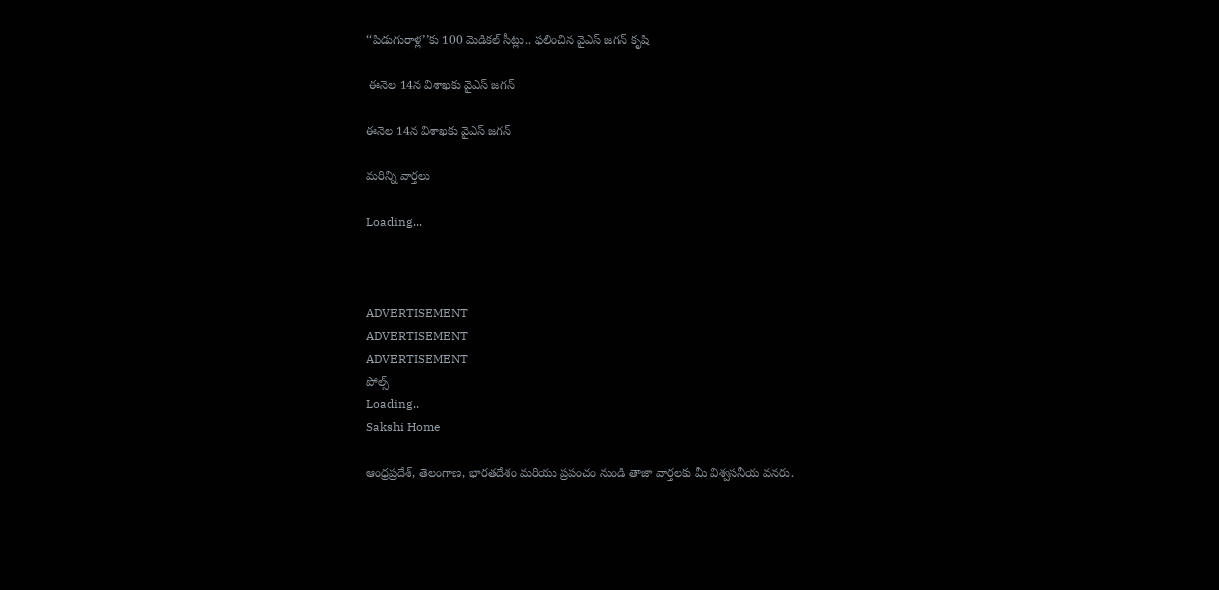‘‘పిడుగురాళ్ల’’కు 100 మెడికల్‌ సీట్లు.. ఫలించిన వైఎస్‌ జగన్‌ కృషి

 ఈనెల 14న విశాఖకు వైఎస్‌ జగన్

ఈనెల 14న విశాఖకు వైఎస్‌ జగన్

మరిన్ని వార్తలు

Loading...



ADVERTISEMENT
ADVERTISEMENT
ADVERTISEMENT
పోల్స్
Loading..
Sakshi Home

ఆంధ్రప్రదేశ్, తెలంగాణ, భారతదేశం మరియు ప్రపంచం నుండి తాజా వార్తలకు మీ విశ్వసనీయ వనరు.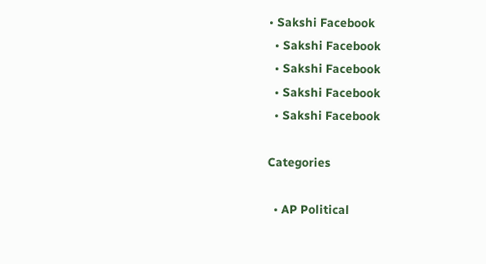• Sakshi Facebook
  • Sakshi Facebook
  • Sakshi Facebook
  • Sakshi Facebook
  • Sakshi Facebook

Categories

  • AP Political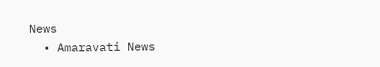News
  • Amaravati News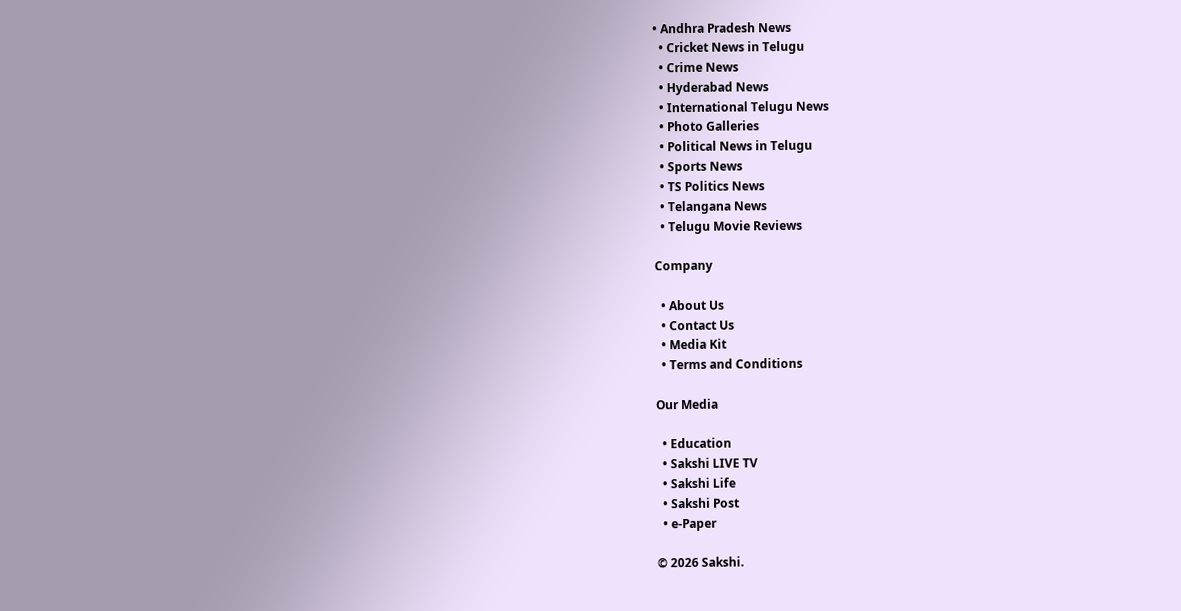• Andhra Pradesh News
  • Cricket News in Telugu
  • Crime News
  • Hyderabad News
  • International Telugu News
  • Photo Galleries
  • Political News in Telugu
  • Sports News
  • TS Politics News
  • Telangana News
  • Telugu Movie Reviews

Company

  • About Us
  • Contact Us
  • Media Kit
  • Terms and Conditions

Our Media

  • Education
  • Sakshi LIVE TV
  • Sakshi Life
  • Sakshi Post
  • e-Paper

© 2026 Sakshi.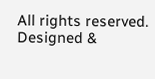All rights reserved. Designed &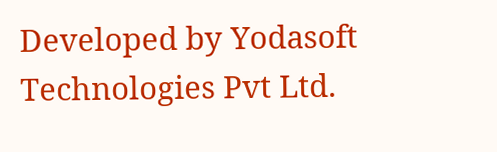Developed by Yodasoft Technologies Pvt Ltd.